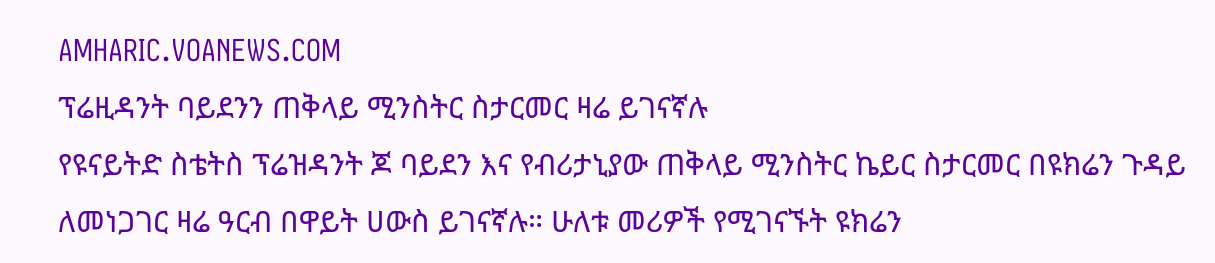AMHARIC.VOANEWS.COM
ፕሬዚዳንት ባይደንን ጠቅላይ ሚንስትር ስታርመር ዛሬ ይገናኛሉ
የዩናይትድ ስቴትስ ፕሬዝዳንት ጆ ባይደን እና የብሪታኒያው ጠቅላይ ሚንስትር ኬይር ስታርመር በዩክሬን ጉዳይ ለመነጋገር ዛሬ ዓርብ በዋይት ሀውስ ይገናኛሉ። ሁለቱ መሪዎች የሚገናኙት ዩክሬን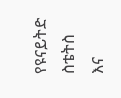የዩናይትድ ስቴትስ እና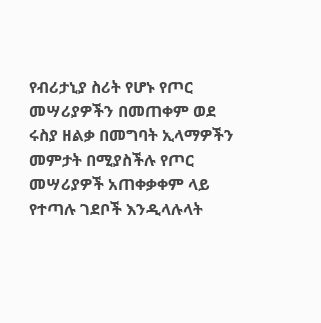የብሪታኒያ ስሪት የሆኑ የጦር መሣሪያዎችን በመጠቀም ወደ ሩስያ ዘልቃ በመግባት ኢላማዎችን መምታት በሚያስችሉ የጦር መሣሪያዎች አጠቀቃቀም ላይ የተጣሉ ገደቦች እንዲላሉላት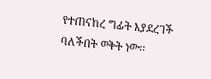የተጠናከረ ግፊት እያደረገች ባለችበት ወቅት ነው፡፡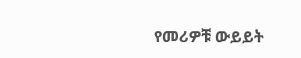የመሪዎቹ ውይይት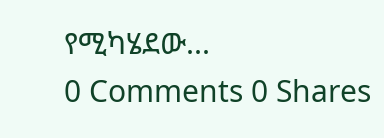የሚካሄደው...
0 Comments 0 Shares